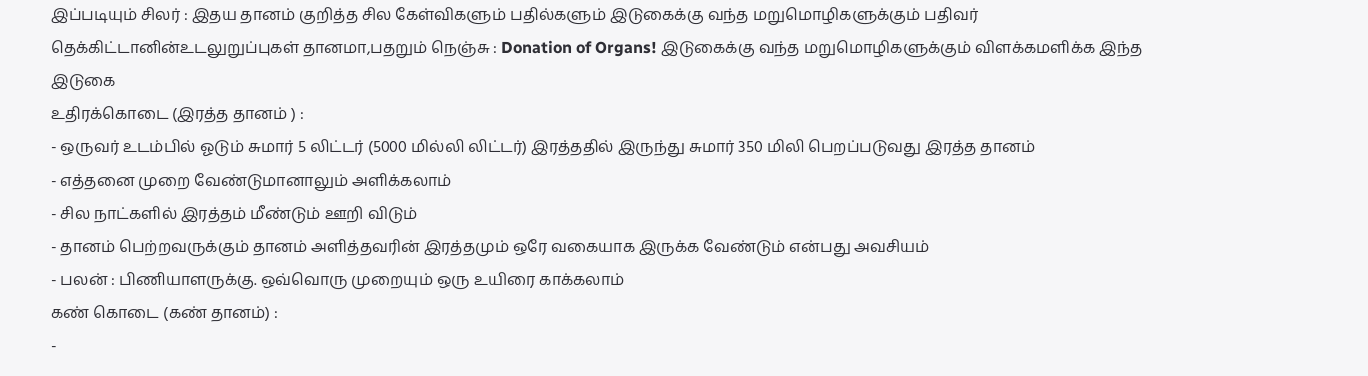இப்படியும் சிலர் : இதய தானம் குறித்த சில கேள்விகளும் பதில்களும் இடுகைக்கு வந்த மறுமொழிகளுக்கும் பதிவர் தெக்கிட்டானின்உடலுறுப்புகள் தானமா,பதறும் நெஞ்சு : Donation of Organs! இடுகைக்கு வந்த மறுமொழிகளுக்கும் விளக்கமளிக்க இந்த இடுகை
உதிரக்கொடை (இரத்த தானம் ) :
- ஒருவர் உடம்பில் ஓடும் சுமார் 5 லிட்டர் (5000 மில்லி லிட்டர்) இரத்ததில் இருந்து சுமார் 350 மிலி பெறப்படுவது இரத்த தானம்
- எத்தனை முறை வேண்டுமானாலும் அளிக்கலாம்
- சில நாட்களில் இரத்தம் மீண்டும் ஊறி விடும்
- தானம் பெற்றவருக்கும் தானம் அளித்தவரின் இரத்தமும் ஒரே வகையாக இருக்க வேண்டும் என்பது அவசியம்
- பலன் : பிணியாளருக்கு. ஒவ்வொரு முறையும் ஒரு உயிரை காக்கலாம்
கண் கொடை (கண் தானம்) :
-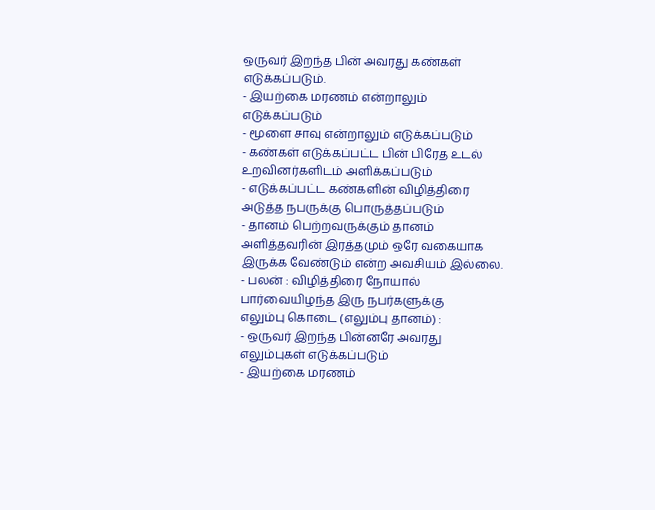ஒருவர் இறந்த பின் அவரது கண்கள் எடுக்கப்படும்.
- இயற்கை மரணம் என்றாலும் எடுக்கப்படும்
- மூளை சாவு என்றாலும் எடுக்கப்படும்
- கண்கள் எடுக்கப்பட்ட பின் பிரேத உடல் உறவினர்களிடம் அளிக்கப்படும்
- எடுக்கப்பட்ட கண்களின் விழித்திரை அடுத்த நபருக்கு பொருத்தப்படும்
- தானம் பெற்றவருக்கும் தானம் அளித்தவரின் இரத்தமும் ஒரே வகையாக இருக்க வேண்டும் என்ற அவசியம் இல்லை.
- பலன் : விழித்திரை நோயால் பார்வையிழந்த இரு நபர்களுக்கு
எலும்பு கொடை (எலும்பு தானம்) :
- ஒருவர் இறந்த பின்னரே அவரது எலும்புகள் எடுக்கப்படும்
- இயற்கை மரணம்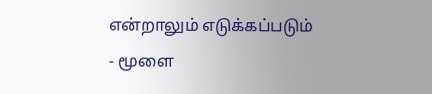என்றாலும் எடுக்கப்படும்
- மூளை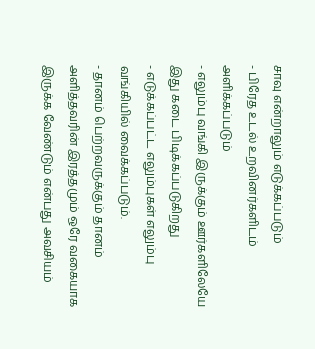சாவு என்றாலும் எடுக்கப்படும்
- பிரேத உடல் உறவினர்களிடம் அளிக்கப்படும்
- எலும்பு வங்கி இருக்கும் ஊர்களிலேயே இது கடை பிடிக்கப்படுகிறது
- எடுக்கப்பட்ட எலும்புகள் எலும்பு வங்கியில் வைக்கப்படும்.
- தானம் பெற்றவருக்கும் தானம் அளித்தவரின் இரத்தமும் ஒரே வகையாக இருக்க வேண்டும் என்பது அவசியம்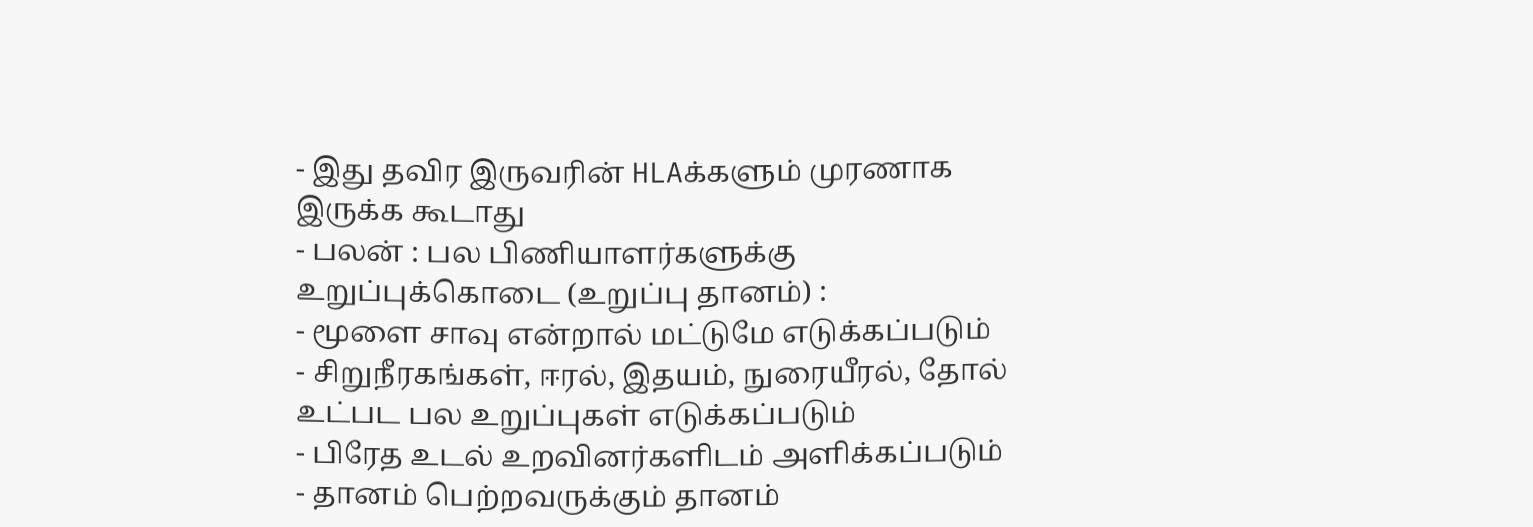- இது தவிர இருவரின் HLAக்களும் முரணாக இருக்க கூடாது
- பலன் : பல பிணியாளர்களுக்கு
உறுப்புக்கொடை (உறுப்பு தானம்) :
- மூளை சாவு என்றால் மட்டுமே எடுக்கப்படும்
- சிறுநீரகங்கள், ஈரல், இதயம், நுரையீரல், தோல் உட்பட பல உறுப்புகள் எடுக்கப்படும்
- பிரேத உடல் உறவினர்களிடம் அளிக்கப்படும்
- தானம் பெற்றவருக்கும் தானம்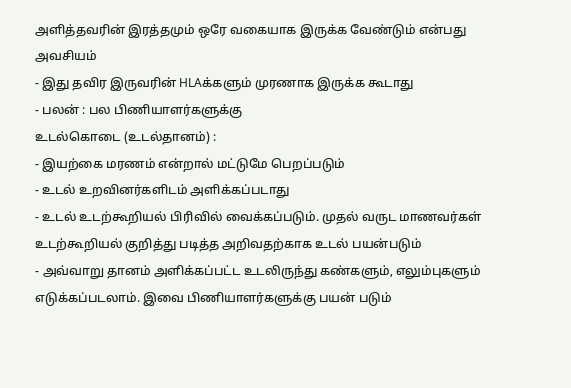அளித்தவரின் இரத்தமும் ஒரே வகையாக இருக்க வேண்டும் என்பது அவசியம்
- இது தவிர இருவரின் HLAக்களும் முரணாக இருக்க கூடாது
- பலன் : பல பிணியாளர்களுக்கு
உடல்கொடை (உடல்தானம்) :
- இயற்கை மரணம் என்றால் மட்டுமே பெறப்படும்
- உடல் உறவினர்களிடம் அளிக்கப்படாது
- உடல் உடற்கூறியல் பிரிவில் வைக்கப்படும். முதல் வருட மாணவர்கள் உடற்கூறியல் குறித்து படித்த அறிவதற்காக உடல் பயன்படும்
- அவ்வாறு தானம் அளிக்கப்பட்ட உடலிருந்து கண்களும், எலும்புகளும் எடுக்கப்படலாம். இவை பிணியாளர்களுக்கு பயன் படும்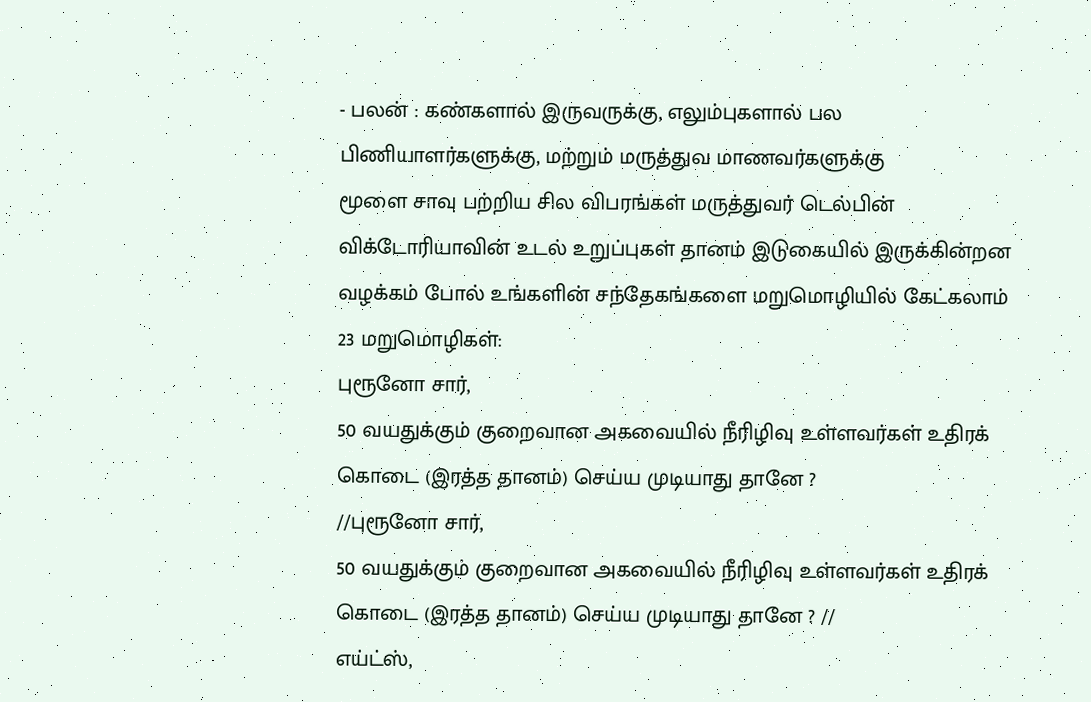- பலன் : கண்களால் இருவருக்கு, எலும்புகளால் பல பிணியாளர்களுக்கு, மற்றும் மருத்துவ மாணவர்களுக்கு
மூளை சாவு பற்றிய சில விபரங்கள் மருத்துவர் டெல்பின் விக்டோரியாவின் உடல் உறுப்புகள் தானம் இடுகையில் இருக்கின்றன
வழக்கம் போல் உங்களின் சந்தேகங்களை மறுமொழியில் கேட்கலாம்
23 மறுமொழிகள்:
புரூனோ சார்,
50 வயதுக்கும் குறைவான அகவையில் நீரிழிவு உள்ளவர்கள் உதிரக் கொடை (இரத்த தானம்) செய்ய முடியாது தானே ?
//புரூனோ சார்,
50 வயதுக்கும் குறைவான அகவையில் நீரிழிவு உள்ளவர்கள் உதிரக் கொடை (இரத்த தானம்) செய்ய முடியாது தானே ? //
எய்ட்ஸ்,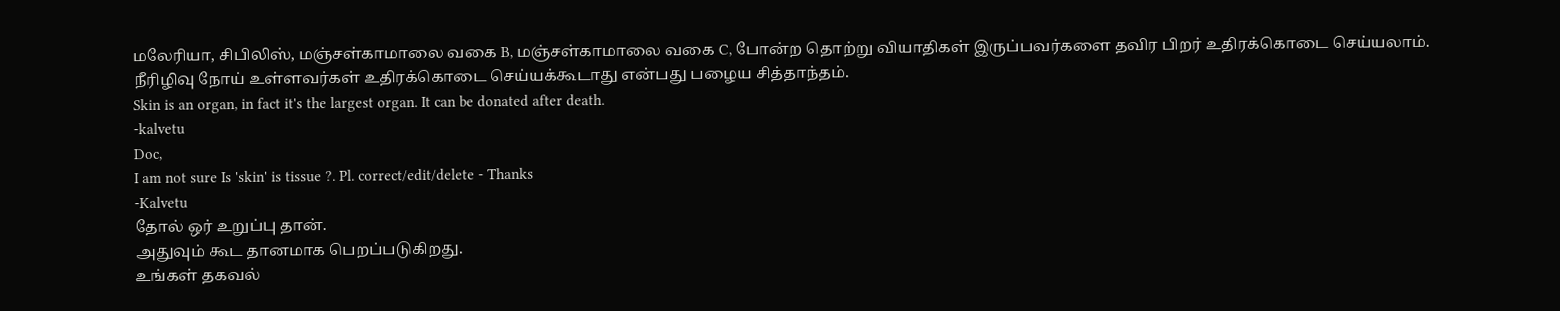மலேரியா, சிபிலிஸ், மஞ்சள்காமாலை வகை B, மஞ்சள்காமாலை வகை C, போன்ற தொற்று வியாதிகள் இருப்பவர்களை தவிர பிறர் உதிரக்கொடை செய்யலாம்.
நீரிழிவு நோய் உள்ளவர்கள் உதிரக்கொடை செய்யக்கூடாது என்பது பழைய சித்தாந்தம்.
Skin is an organ, in fact it's the largest organ. It can be donated after death.
-kalvetu
Doc,
I am not sure Is 'skin' is tissue ?. Pl. correct/edit/delete - Thanks
-Kalvetu
தோல் ஒர் உறுப்பு தான்.
அதுவும் கூட தானமாக பெறப்படுகிறது.
உங்கள் தகவல்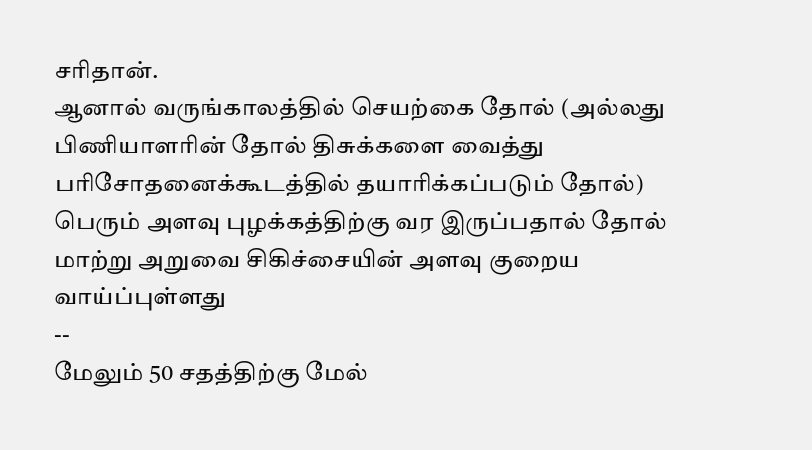சரிதான்.
ஆனால் வருங்காலத்தில் செயற்கை தோல் (அல்லது பிணியாளரின் தோல் திசுக்களை வைத்து பரிசோதனைக்கூடத்தில் தயாரிக்கப்படும் தோல்) பெரும் அளவு புழக்கத்திற்கு வர இருப்பதால் தோல் மாற்று அறுவை சிகிச்சையின் அளவு குறைய வாய்ப்புள்ளது
--
மேலும் 50 சதத்திற்கு மேல்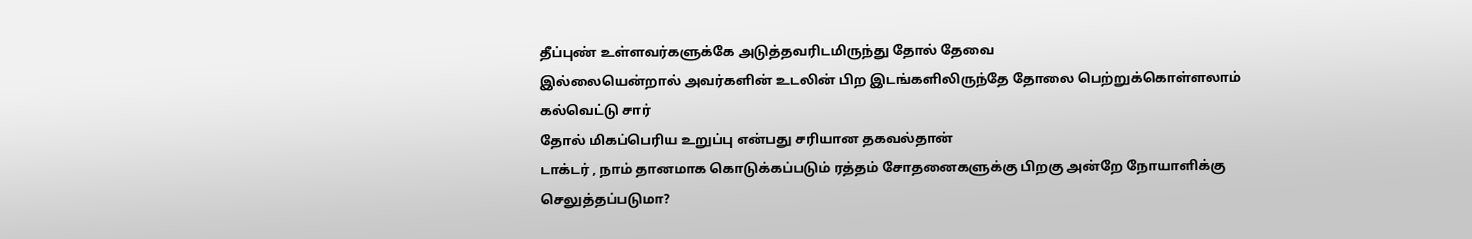தீப்புண் உள்ளவர்களுக்கே அடுத்தவரிடமிருந்து தோல் தேவை
இல்லையென்றால் அவர்களின் உடலின் பிற இடங்களிலிருந்தே தோலை பெற்றுக்கொள்ளலாம்
கல்வெட்டு சார்
தோல் மிகப்பெரிய உறுப்பு என்பது சரியான தகவல்தான்
டாக்டர் , நாம் தானமாக கொடுக்கப்படும் ரத்தம் சோதனைகளுக்கு பிறகு அன்றே நோயாளிக்கு செலுத்தப்படுமா?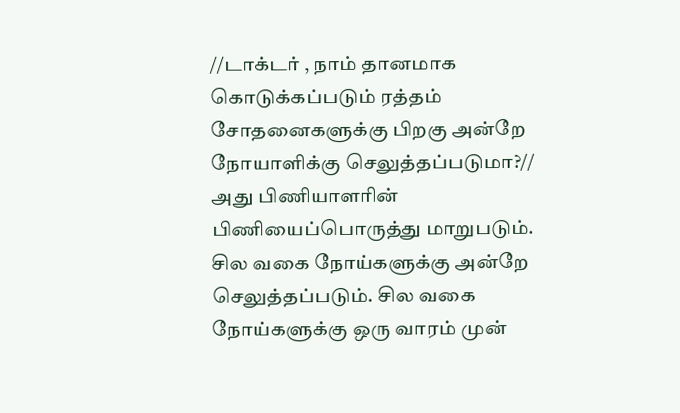//டாக்டர் , நாம் தானமாக கொடுக்கப்படும் ரத்தம் சோதனைகளுக்கு பிறகு அன்றே நோயாளிக்கு செலுத்தப்படுமா?//
அது பிணியாளரின் பிணியைப்பொருத்து மாறுபடும். சில வகை நோய்களுக்கு அன்றே செலுத்தப்படும். சில வகை நோய்களுக்கு ஒரு வாரம் முன்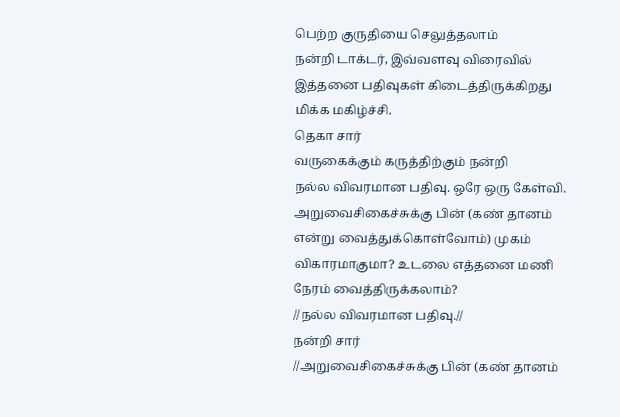பெற்ற குருதியை செலுத்தலாம்
நன்றி டாக்டர், இவ்வளவு விரைவில் இத்தனை பதிவுகள் கிடைத்திருக்கிறது மிக்க மகிழ்ச்சி.
தெகா சார்
வருகைக்கும் கருத்திற்கும் நன்றி
நல்ல விவரமான பதிவு. ஒரே ஒரு கேள்வி. அறுவைசிகைச்சுக்கு பின் (கண் தானம் என்று வைத்துக்கொள்வோம்) முகம் விகாரமாகுமா? உடலை எத்தனை மணி நேரம் வைத்திருக்கலாம்?
//நல்ல விவரமான பதிவு.//
நன்றி சார்
//அறுவைசிகைச்சுக்கு பின் (கண் தானம்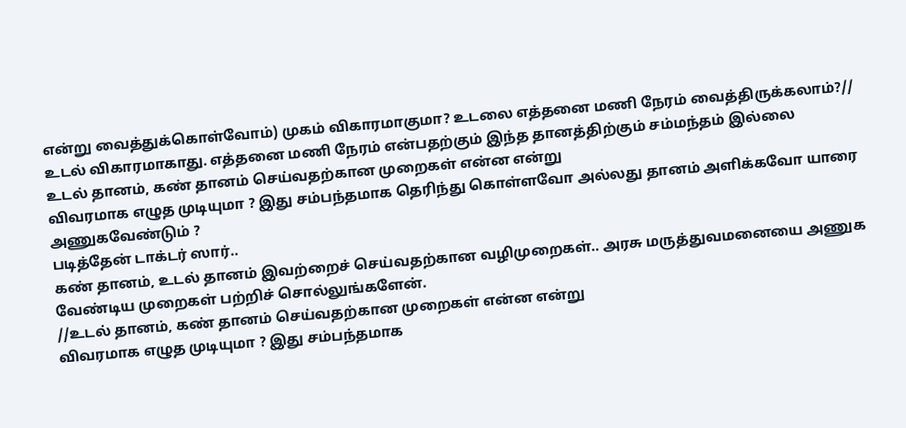என்று வைத்துக்கொள்வோம்) முகம் விகாரமாகுமா? உடலை எத்தனை மணி நேரம் வைத்திருக்கலாம்?//
உடல் விகாரமாகாது. எத்தனை மணி நேரம் என்பதற்கும் இந்த தானத்திற்கும் சம்மந்தம் இல்லை
உடல் தானம், கண் தானம் செய்வதற்கான முறைகள் என்ன என்று
விவரமாக எழுத முடியுமா ? இது சம்பந்தமாக தெரிந்து கொள்ளவோ அல்லது தானம் அளிக்கவோ யாரை அணுகவேண்டும் ?
படித்தேன் டாக்டர் ஸார்..
கண் தானம், உடல் தானம் இவற்றைச் செய்வதற்கான வழிமுறைகள்.. அரசு மருத்துவமனையை அணுக வேண்டிய முறைகள் பற்றிச் சொல்லுங்களேன்.
//உடல் தானம், கண் தானம் செய்வதற்கான முறைகள் என்ன என்று
விவரமாக எழுத முடியுமா ? இது சம்பந்தமாக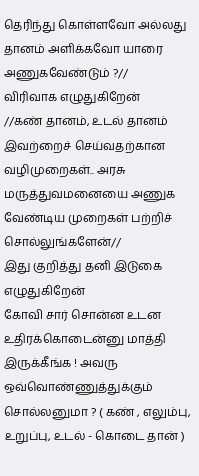தெரிந்து கொள்ளவோ அல்லது தானம் அளிக்கவோ யாரை அணுகவேண்டும் ?//
விரிவாக எழுதுகிறேன்
//கண் தானம், உடல் தானம் இவற்றைச் செய்வதற்கான வழிமுறைகள்.. அரசு மருத்துவமனையை அணுக வேண்டிய முறைகள் பற்றிச் சொல்லுங்களேன்//
இது குறித்து தனி இடுகை எழுதுகிறேன்
கோவி சார் சொன்ன உடன உதிரக்கொடைன்னு மாத்தி இருக்கீங்க ! அவரு ஒவ்வொண்ணுத்துக்கும் சொல்லனுமா ? ( கண் , எலும்பு, உறுப்பு, உடல் - கொடை தான் )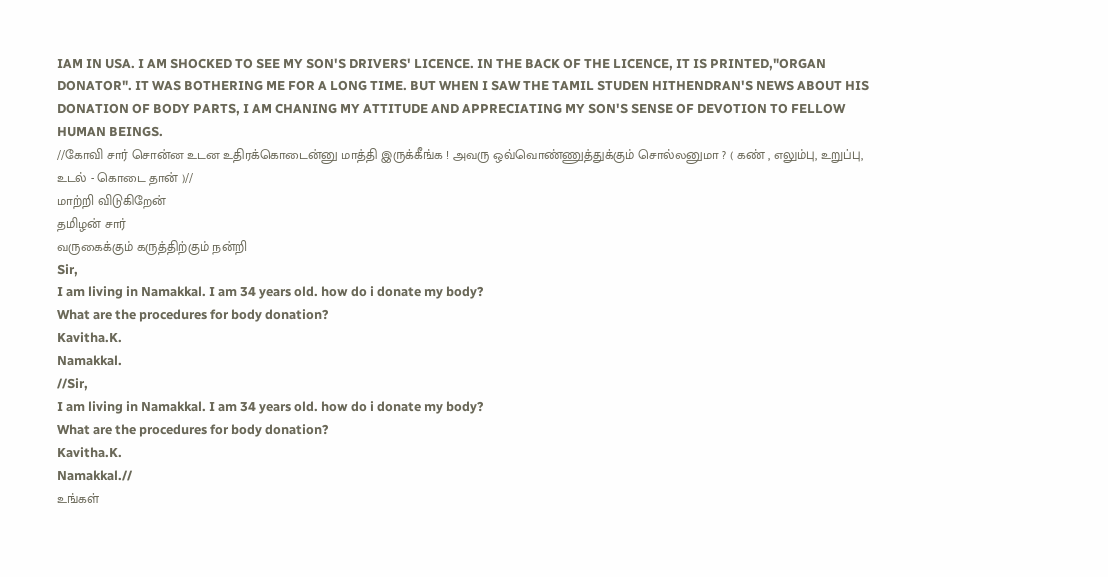IAM IN USA. I AM SHOCKED TO SEE MY SON'S DRIVERS' LICENCE. IN THE BACK OF THE LICENCE, IT IS PRINTED,"ORGAN DONATOR". IT WAS BOTHERING ME FOR A LONG TIME. BUT WHEN I SAW THE TAMIL STUDEN HITHENDRAN'S NEWS ABOUT HIS DONATION OF BODY PARTS, I AM CHANING MY ATTITUDE AND APPRECIATING MY SON'S SENSE OF DEVOTION TO FELLOW HUMAN BEINGS.
//கோவி சார் சொன்ன உடன உதிரக்கொடைன்னு மாத்தி இருக்கீங்க ! அவரு ஒவ்வொண்ணுத்துக்கும் சொல்லனுமா ? ( கண் , எலும்பு, உறுப்பு, உடல் - கொடை தான் )//
மாற்றி விடுகிறேன்
தமிழன் சார்
வருகைக்கும் கருத்திற்கும் நன்றி
Sir,
I am living in Namakkal. I am 34 years old. how do i donate my body?
What are the procedures for body donation?
Kavitha.K.
Namakkal.
//Sir,
I am living in Namakkal. I am 34 years old. how do i donate my body?
What are the procedures for body donation?
Kavitha.K.
Namakkal.//
உங்கள்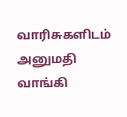வாரிசுகளிடம் அனுமதி வாங்கி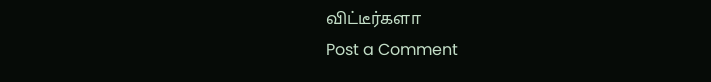விட்டீர்களா
Post a Comment